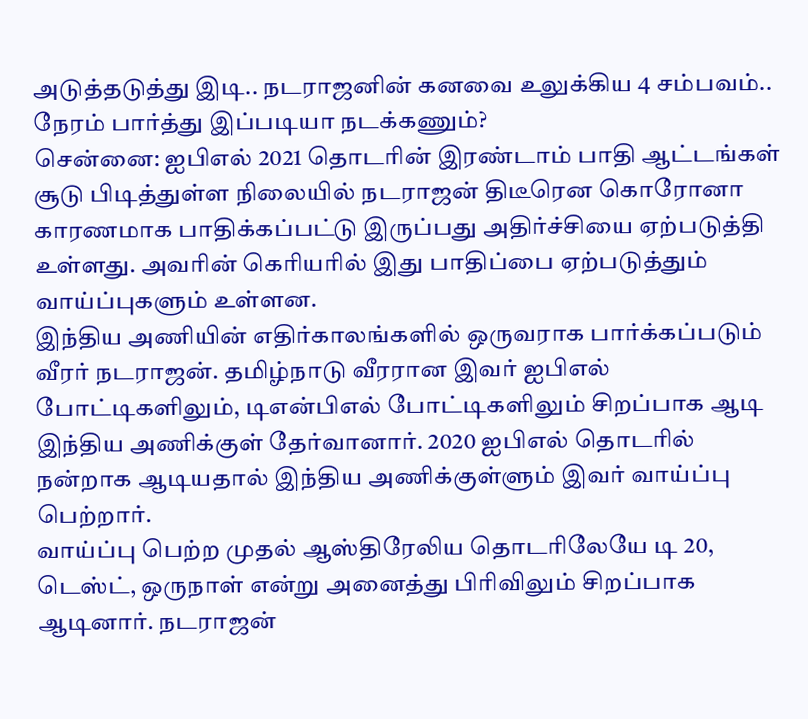அடுத்தடுத்து இடி.. நடராஜனின் கனவை உலுக்கிய 4 சம்பவம்.. நேரம் பார்த்து இப்படியா நடக்கணும்?
சென்னை: ஐபிஎல் 2021 தொடரின் இரண்டாம் பாதி ஆட்டங்கள் சூடு பிடித்துள்ள நிலையில் நடராஜன் திடீரென கொரோனா காரணமாக பாதிக்கப்பட்டு இருப்பது அதிர்ச்சியை ஏற்படுத்தி உள்ளது. அவரின் கெரியரில் இது பாதிப்பை ஏற்படுத்தும் வாய்ப்புகளும் உள்ளன.
இந்திய அணியின் எதிர்காலங்களில் ஒருவராக பார்க்கப்படும் வீரர் நடராஜன். தமிழ்நாடு வீரரான இவர் ஐபிஎல் போட்டிகளிலும், டிஎன்பிஎல் போட்டிகளிலும் சிறப்பாக ஆடி இந்திய அணிக்குள் தேர்வானார். 2020 ஐபிஎல் தொடரில் நன்றாக ஆடியதால் இந்திய அணிக்குள்ளும் இவர் வாய்ப்பு பெற்றார்.
வாய்ப்பு பெற்ற முதல் ஆஸ்திரேலிய தொடரிலேயே டி 20, டெஸ்ட், ஒருநாள் என்று அனைத்து பிரிவிலும் சிறப்பாக ஆடினார். நடராஜன்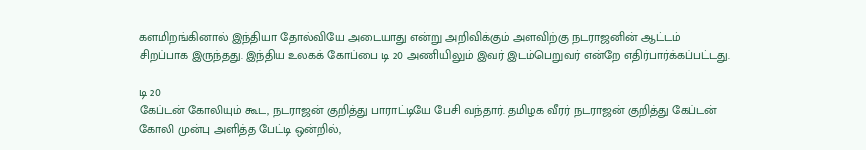களமிறங்கினால் இந்தியா தோல்வியே அடையாது என்று அறிவிக்கும் அளவிற்கு நடராஜனின் ஆட்டம் சிறப்பாக இருந்தது. இந்திய உலகக் கோப்பை டி 20 அணியிலும் இவர் இடம்பெறுவர் என்றே எதிர்பார்க்கப்பட்டது.

டி 20
கேப்டன் கோலியும் கூட, நடராஜன் குறித்து பாராட்டியே பேசி வந்தார். தமிழக வீரர் நடராஜன் குறித்து கேப்டன் கோலி முன்பு அளித்த பேட்டி ஒன்றில்,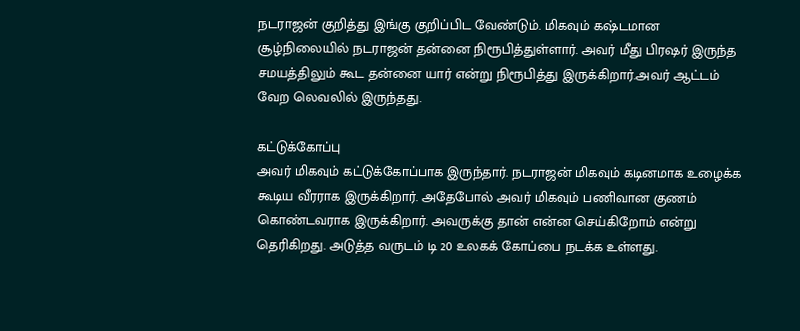நடராஜன் குறித்து இங்கு குறிப்பிட வேண்டும். மிகவும் கஷ்டமான சூழ்நிலையில் நடராஜன் தன்னை நிரூபித்துள்ளார். அவர் மீது பிரஷர் இருந்த சமயத்திலும் கூட தன்னை யார் என்று நிரூபித்து இருக்கிறார்.அவர் ஆட்டம் வேற லெவலில் இருந்தது.

கட்டுக்கோப்பு
அவர் மிகவும் கட்டுக்கோப்பாக இருந்தார். நடராஜன் மிகவும் கடினமாக உழைக்க கூடிய வீரராக இருக்கிறார். அதேபோல் அவர் மிகவும் பணிவான குணம் கொண்டவராக இருக்கிறார். அவருக்கு தான் என்ன செய்கிறோம் என்று தெரிகிறது. அடுத்த வருடம் டி 20 உலகக் கோப்பை நடக்க உள்ளது.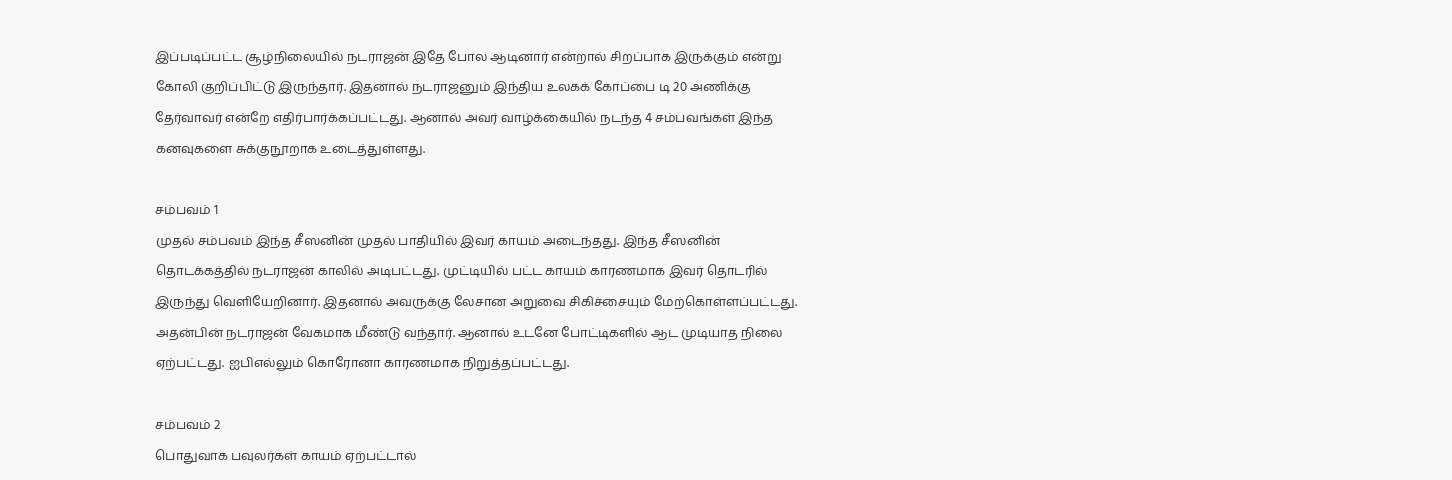இப்படிப்பட்ட சூழ்நிலையில் நடராஜன் இதே போல ஆடினார் என்றால் சிறப்பாக இருக்கும் என்று கோலி குறிப்பிட்டு இருந்தார். இதனால் நடராஜனும் இந்திய உலகக் கோப்பை டி 20 அணிக்கு தேர்வாவர் என்றே எதிர்பார்க்கப்பட்டது. ஆனால் அவர் வாழ்க்கையில் நடந்த 4 சம்பவங்கள் இந்த கனவுகளை சுக்குநூறாக உடைத்துள்ளது.

சம்பவம் 1
முதல் சம்பவம் இந்த சீஸனின் முதல் பாதியில் இவர் காயம் அடைந்தது. இந்த சீஸனின் தொடக்கத்தில் நடராஜன் காலில் அடிபட்டது. முட்டியில் பட்ட காயம் காரணமாக இவர் தொடரில் இருந்து வெளியேறினார். இதனால் அவருக்கு லேசான அறுவை சிகிச்சையும் மேற்கொள்ளப்பட்டது. அதன்பின் நடராஜன் வேகமாக மீண்டு வந்தார். ஆனால் உடனே போட்டிகளில் ஆட முடியாத நிலை ஏற்பட்டது. ஐபிஎல்லும் கொரோனா காரணமாக நிறுத்தப்பட்டது.

சம்பவம் 2
பொதுவாக பவுலர்கள் காயம் ஏற்பட்டால்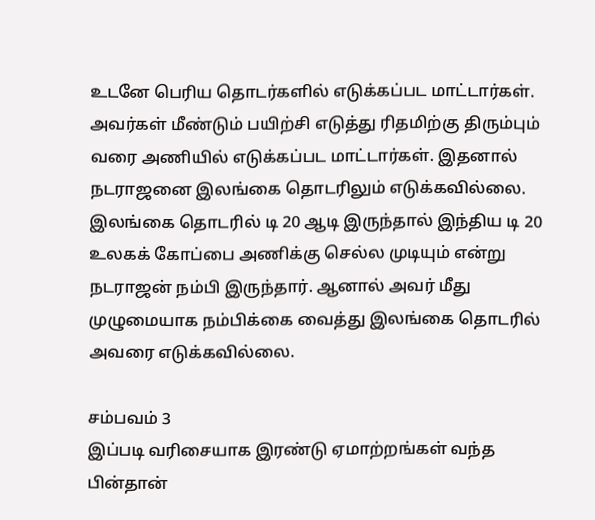உடனே பெரிய தொடர்களில் எடுக்கப்பட மாட்டார்கள். அவர்கள் மீண்டும் பயிற்சி எடுத்து ரிதமிற்கு திரும்பும் வரை அணியில் எடுக்கப்பட மாட்டார்கள். இதனால் நடராஜனை இலங்கை தொடரிலும் எடுக்கவில்லை. இலங்கை தொடரில் டி 20 ஆடி இருந்தால் இந்திய டி 20 உலகக் கோப்பை அணிக்கு செல்ல முடியும் என்று நடராஜன் நம்பி இருந்தார். ஆனால் அவர் மீது முழுமையாக நம்பிக்கை வைத்து இலங்கை தொடரில் அவரை எடுக்கவில்லை.

சம்பவம் 3
இப்படி வரிசையாக இரண்டு ஏமாற்றங்கள் வந்த பின்தான்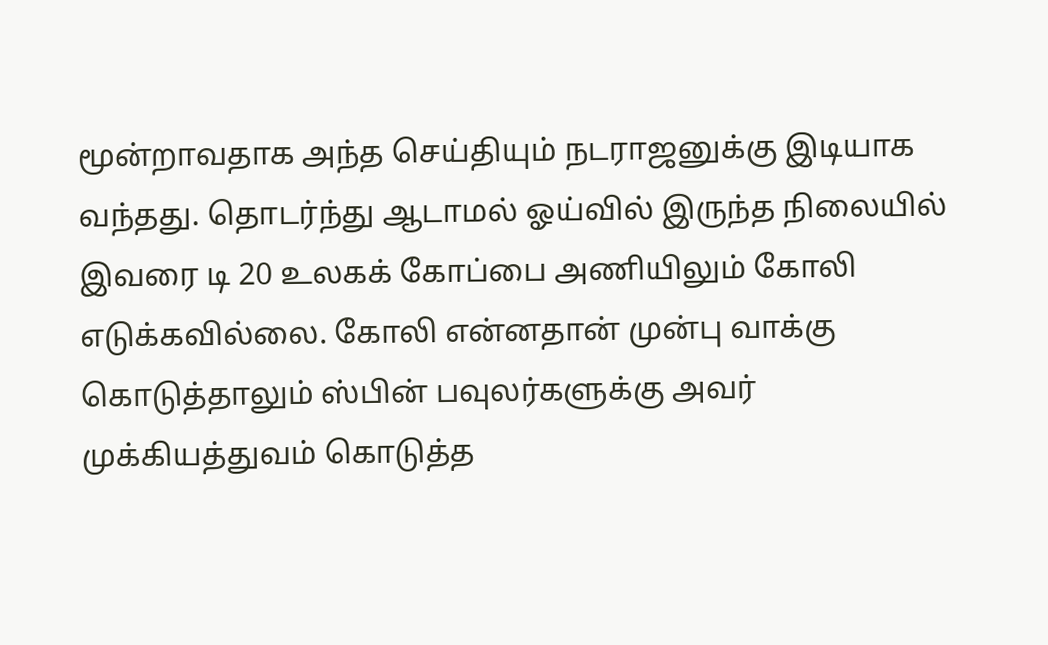மூன்றாவதாக அந்த செய்தியும் நடராஜனுக்கு இடியாக வந்தது. தொடர்ந்து ஆடாமல் ஓய்வில் இருந்த நிலையில் இவரை டி 20 உலகக் கோப்பை அணியிலும் கோலி எடுக்கவில்லை. கோலி என்னதான் முன்பு வாக்கு கொடுத்தாலும் ஸ்பின் பவுலர்களுக்கு அவர் முக்கியத்துவம் கொடுத்த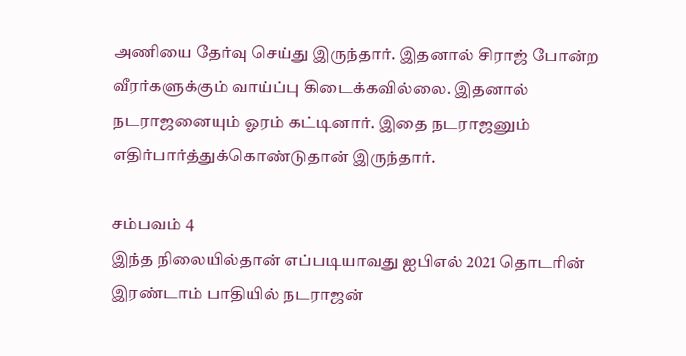அணியை தேர்வு செய்து இருந்தார். இதனால் சிராஜ் போன்ற வீரர்களுக்கும் வாய்ப்பு கிடைக்கவில்லை. இதனால் நடராஜனையும் ஓரம் கட்டினார். இதை நடராஜனும் எதிர்பார்த்துக்கொண்டுதான் இருந்தார்.

சம்பவம் 4
இந்த நிலையில்தான் எப்படியாவது ஐபிஎல் 2021 தொடரின் இரண்டாம் பாதியில் நடராஜன்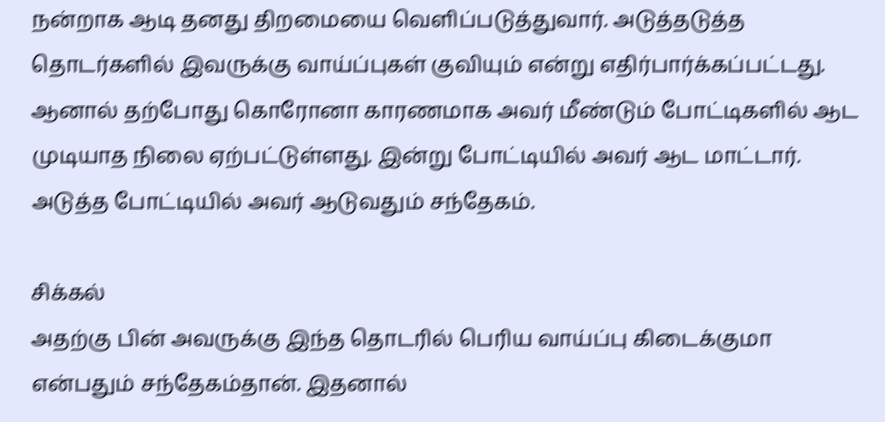நன்றாக ஆடி தனது திறமையை வெளிப்படுத்துவார். அடுத்தடுத்த தொடர்களில் இவருக்கு வாய்ப்புகள் குவியும் என்று எதிர்பார்க்கப்பட்டது. ஆனால் தற்போது கொரோனா காரணமாக அவர் மீண்டும் போட்டிகளில் ஆட முடியாத நிலை ஏற்பட்டுள்ளது. இன்று போட்டியில் அவர் ஆட மாட்டார். அடுத்த போட்டியில் அவர் ஆடுவதும் சந்தேகம்.

சிக்கல்
அதற்கு பின் அவருக்கு இந்த தொடரில் பெரிய வாய்ப்பு கிடைக்குமா என்பதும் சந்தேகம்தான். இதனால்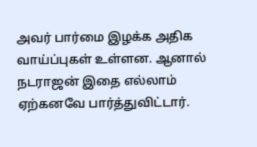அவர் பார்மை இழக்க அதிக வாய்ப்புகள் உள்ளன. ஆனால் நடராஜன் இதை எல்லாம் ஏற்கனவே பார்த்துவிட்டார்.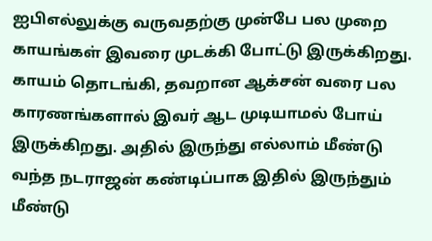ஐபிஎல்லுக்கு வருவதற்கு முன்பே பல முறை காயங்கள் இவரை முடக்கி போட்டு இருக்கிறது. காயம் தொடங்கி, தவறான ஆக்சன் வரை பல காரணங்களால் இவர் ஆட முடியாமல் போய் இருக்கிறது. அதில் இருந்து எல்லாம் மீண்டு வந்த நடராஜன் கண்டிப்பாக இதில் இருந்தும் மீண்டு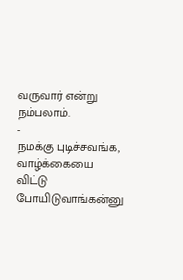வருவார் என்று நம்பலாம்.
-
நமக்கு புடிச்சவங்க, வாழ்க்கையை விட்டு போயிடுவாங்கன்னு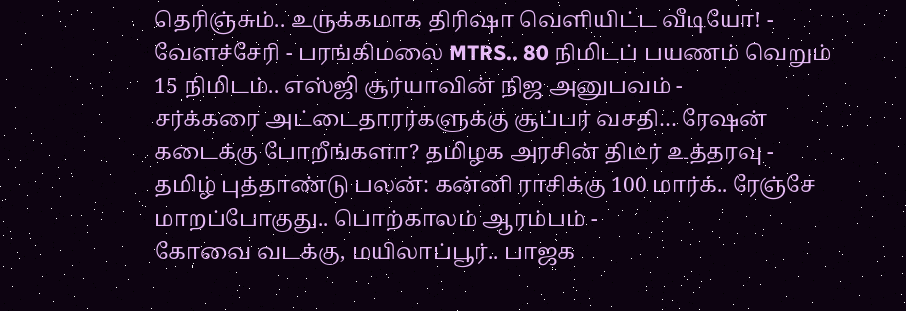தெரிஞ்சும்.. உருக்கமாக திரிஷா வெளியிட்ட வீடியோ! -
வேளச்சேரி - பரங்கிமலை MTRS.. 80 நிமிடப் பயணம் வெறும் 15 நிமிடம்.. எஸ்ஜி சூர்யாவின் நிஜ அனுபவம் -
சர்க்கரை அட்டைதாரர்களுக்கு சூப்பர் வசதி… ரேஷன் கடைக்கு போறீங்களா? தமிழக அரசின் திடீர் உத்தரவு -
தமிழ் புத்தாண்டு பலன்: கன்னி ராசிக்கு 100 மார்க்.. ரேஞ்சே மாறப்போகுது.. பொற்காலம் ஆரம்பம் -
கோவை வடக்கு, மயிலாப்பூர்.. பாஜக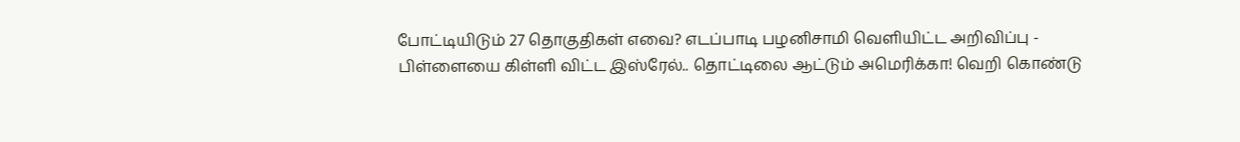போட்டியிடும் 27 தொகுதிகள் எவை? எடப்பாடி பழனிசாமி வெளியிட்ட அறிவிப்பு -
பிள்ளையை கிள்ளி விட்ட இஸ்ரேல்.. தொட்டிலை ஆட்டும் அமெரிக்கா! வெறி கொண்டு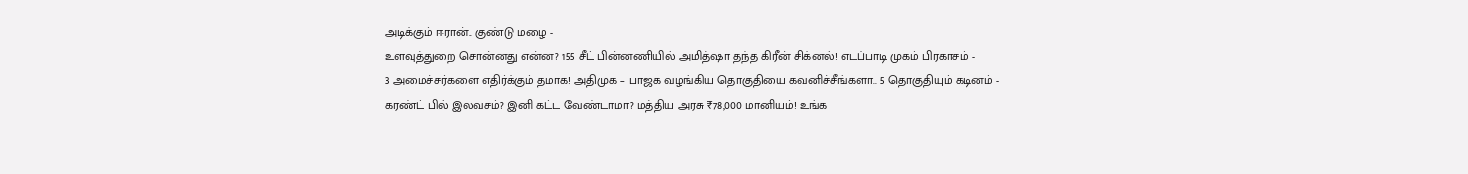அடிக்கும் ஈரான்.. குண்டு மழை -
உளவுத்துறை சொன்னது என்ன? 155 சீட் பின்னணியில் அமித்ஷா தந்த கிரீன் சிக்னல்! எடப்பாடி முகம் பிரகாசம் -
3 அமைச்சர்களை எதிர்க்கும் தமாக! அதிமுக – பாஜக வழங்கிய தொகுதியை கவனிச்சீங்களா.. 5 தொகுதியும் கடினம் -
கரண்ட் பில் இலவசம்? இனி கட்ட வேண்டாமா? மத்திய அரசு ₹78,000 மானியம்! உங்க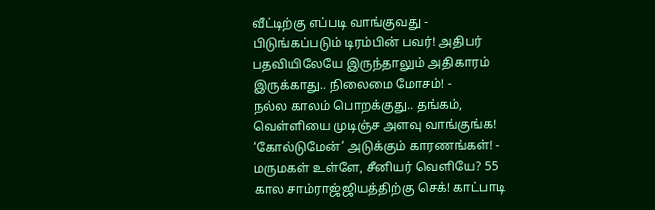வீட்டிற்கு எப்படி வாங்குவது -
பிடுங்கப்படும் டிரம்பின் பவர்! அதிபர் பதவியிலேயே இருந்தாலும் அதிகாரம் இருக்காது.. நிலைமை மோசம்! -
நல்ல காலம் பொறக்குது.. தங்கம், வெள்ளியை முடிஞ்ச அளவு வாங்குங்க! ‘கோல்டுமேன்’ அடுக்கும் காரணங்கள்! -
மருமகள் உள்ளே, சீனியர் வெளியே? 55 கால சாம்ராஜ்ஜியத்திற்கு செக்! காட்பாடி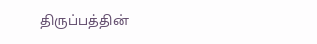திருப்பத்தின்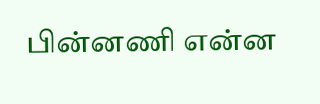பின்னணி என்ன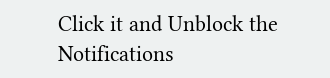Click it and Unblock the Notifications